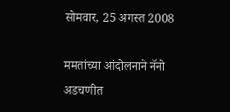सोमवार, 25 अगस्त 2008

ममतांच्या आंदोलनाने नॅनो अडचणीत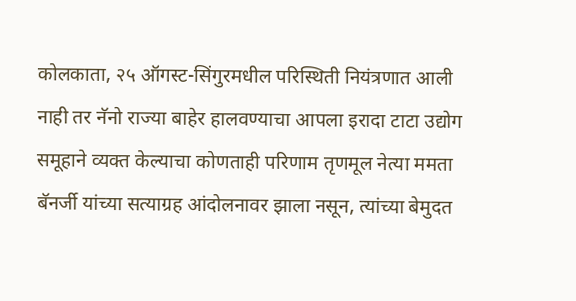कोलकाता, २५ ऑगस्ट-सिंगुरमधील परिस्थिती नियंत्रणात आली नाही तर नॅनो राज्या बाहेर हालवण्याचा आपला इरादा टाटा उद्योग समूहाने व्यक्त केल्याचा कोणताही परिणाम तृणमूल नेत्या ममता बॅनर्जी यांच्या सत्याग्रह आंदोलनावर झाला नसून, त्यांच्या बेमुदत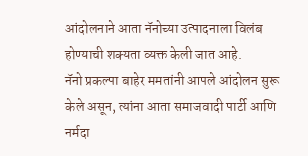आंदोलनाने आता नॅनोच्या उत्पादनाला विलंब होण्याची शक्यता व्यक्त केली जात आहे.
नॅनो प्रकल्पा बाहेर ममतांनी आपले आंदोलन सुरू केले असून, त्यांना आता समाजवादी पार्टी आणि नर्मदा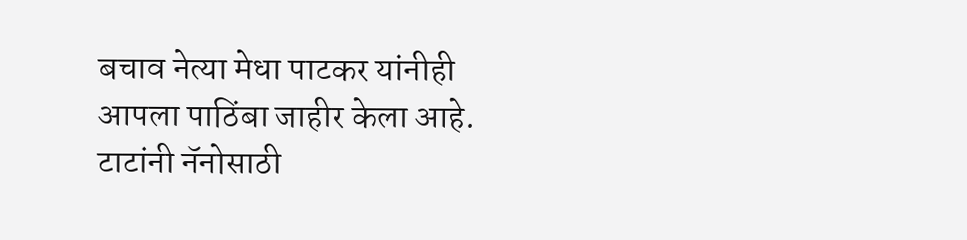बचाव नेत्या मेधा पाटकर यांनीही आपला पाठिंबा जाहीर केला आहे.
टाटांनी नॅनोसाठी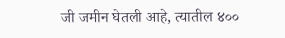जी जमीन घेतली आहे, त्यातील ४००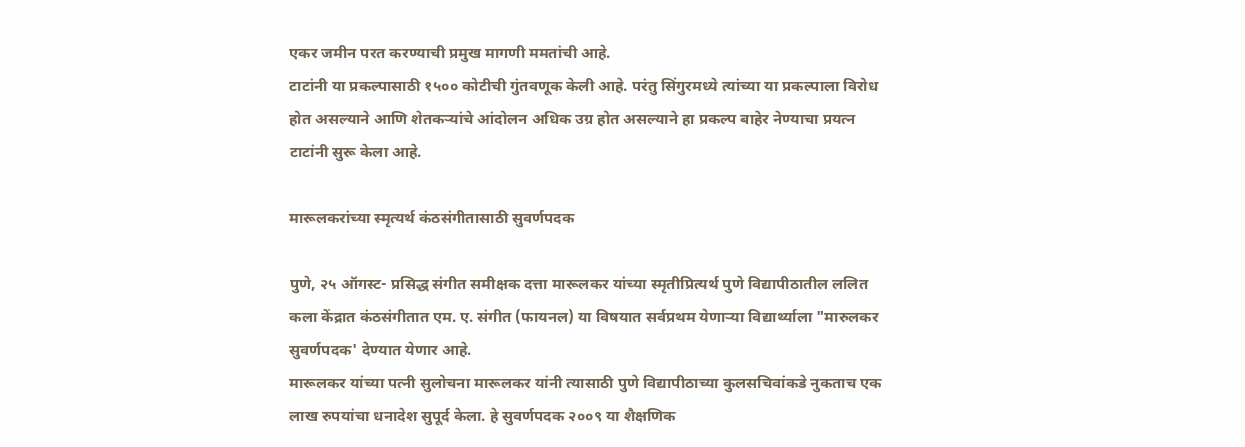एकर जमीन परत करण्याची प्रमुख मागणी ममतांची आहे.
टाटांनी या प्रकल्पासाठी १५०० कोटीची गुंतवणूक केली आहे. परंतु सिंगुरमध्ये त्यांच्या या प्रकल्पाला विरोध होत असल्याने आणि शेतकऱ्यांचे आंदोलन अधिक उग्र होत असल्याने हा प्रकल्प बाहेर नेण्याचा प्रयत्न टाटांनी सुरू केला आहे.

मारूलकरांच्या स्मृत्यर्थ कंठसंगीतासाठी सुवर्णपदक

पुणे, २५ ऑगस्ट- प्रसिद्ध संगीत समीक्षक दत्ता मारूलकर यांच्या स्मृतीप्रित्यर्थ पुणे विद्यापीठातील ललित कला केंद्रात कंठसंगीतात एम. ए. संगीत (फायनल) या विषयात सर्वप्रथम येणाऱ्या विद्यार्थ्याला "मारुलकर सुवर्णपदक' देण्यात येणार आहे.
मारूलकर यांच्या पत्नी सुलोचना मारूलकर यांनी त्यासाठी पुणे विद्यापीठाच्या कुलसचिवांकडे नुकताच एक लाख रुपयांचा धनादेश सुपूर्द केला. हे सुवर्णपदक २००९ या शैक्षणिक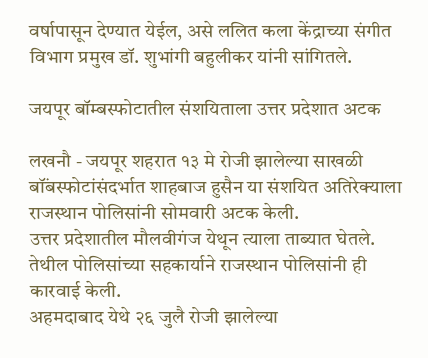वर्षापासून देण्यात येईल, असे ललित कला केंद्राच्या संगीत विभाग प्रमुख डॉ. शुभांगी बहुलीकर यांनी सांगितले.

जयपूर बॉम्बस्फोटातील संशयिताला उत्तर प्रदेशात अटक

लखनौ - जयपूर शहरात १३ मे रोजी झालेल्या साखळी बॉंबस्फोटांसंदर्भात शाहबाज हुसैन या संशयित अतिरेक्‍याला राजस्थान पोलिसांनी सोमवारी अटक केली.
उत्तर प्रदेशातील मौलवीगंज येथून त्याला ताब्यात घेतले. तेथील पोलिसांच्या सहकार्याने राजस्थान पोलिसांनी ही कारवाई केली.
अहमदाबाद येथे २६ जुलै रोजी झालेल्या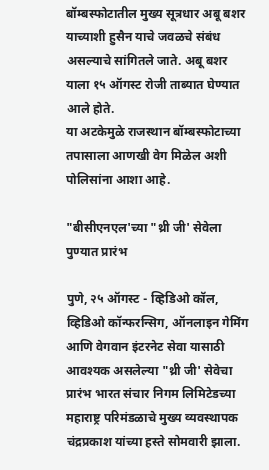बॉम्बस्फोटातील मुख्य सूत्रधार अबू बशर याच्याशी हुसैन याचे जवळचे संबंध असल्याचे सांगितले जाते. अबू बशर याला १५ ऑगस्ट रोजी ताब्यात घेण्यात आले होते.
या अटकेमुळे राजस्थान बॉम्बस्फोटाच्या तपासाला आणखी वेग मिळेल अशी पोलिसांना आशा आहे.

"बीसीएनएल'च्या "थ्री जी' सेवेला पुण्यात प्रारंभ

पुणे, २५ ऑगस्ट - व्हिडिओ कॉल, व्हिडिओ कॉन्फरन्सिग, ऑनलाइन गेमिंग आणि वेगवान इंटरनेट सेवा यासाठी आवश्‍यक असलेल्या "थ्री जी' सेवेचा प्रारंभ भारत संचार निगम लिमिटेडच्या महाराष्ट्र परिमंडळाचे मुख्य व्यवस्थापक चंद्रप्रकाश यांच्या हस्ते सोमवारी झाला.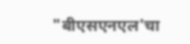"बीएसएनएल'चा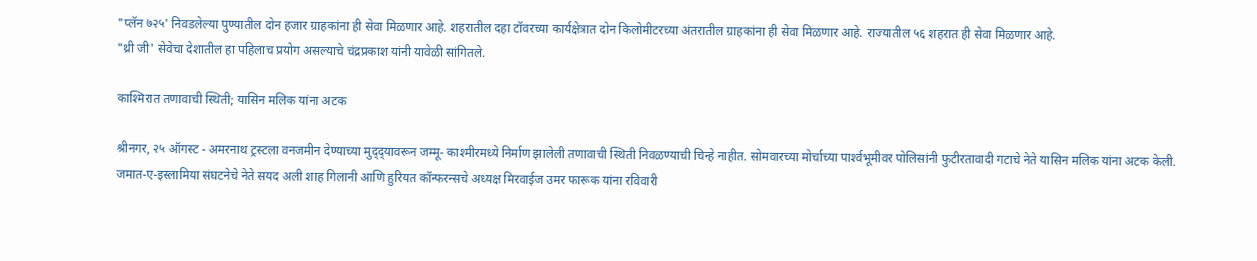"प्लॅन ७२५' निवडलेल्या पुण्यातील दोन हजार ग्राहकांना ही सेवा मिळणार आहे. शहरातील दहा टॉवरच्या कार्यक्षेत्रात दोन किलोमीटरच्या अंतरातील ग्राहकांना ही सेवा मिळणार आहे. राज्यातील ५६ शहरात ही सेवा मिळणार आहे.
"थ्री जी' सेवेचा देशातील हा पहिलाच प्रयोग असल्याचे चंद्रप्रकाश यांनी यावेळी सांगितले.

काश्‍मिरात तणावाची स्थिती; यासिन मलिक यांना अटक

श्रीनगर, २५ ऑगस्ट - अमरनाथ ट्रस्टला वनजमीन देण्याच्या मुद्‌द्‌यावरून जम्मू- काश्‍मीरमध्ये निर्माण झालेली तणावाची स्थिती निवळण्याची चिन्हे नाहीत. सोमवारच्या मोर्चाच्या पार्श्‍वभूमीवर पोलिसांनी फुटीरतावादी गटाचे नेते यासिन मलिक यांना अटक केली.
जमात-ए-इस्लामिया संघटनेचे नेते सयद अली शाह गिलानी आणि हुरियत कॉन्फरन्सचे अध्यक्ष मिरवाईज उमर फारूक यांना रविवारी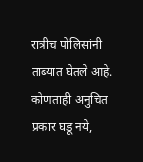रात्रीच पोलिसांनी ताब्यात घेतले आहे.
कोणताही अनुचित प्रकार घडू नये,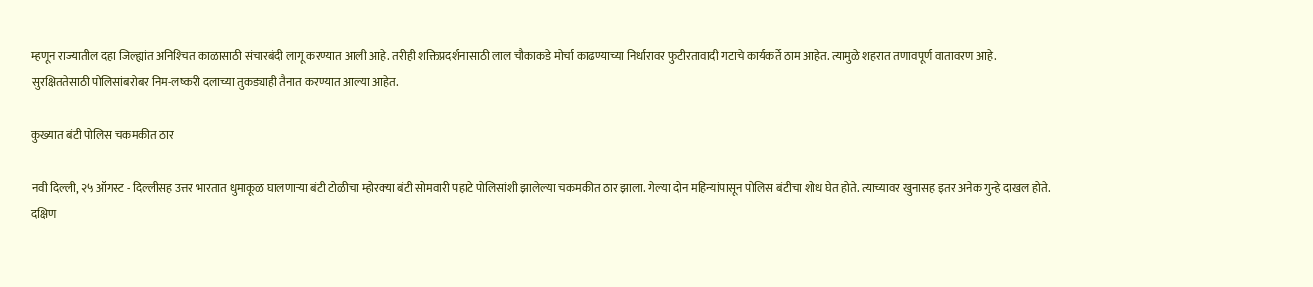म्हणून राज्यातील दहा जिल्ह्यांत अनिश्‍चित काळासाठी संचारबंदी लागू करण्यात आली आहे. तरीही शक्तिप्रदर्शनासाठी लाल चौकाकडे मोर्चा काढण्याच्या निर्धारावर फुटीरतावादी गटाचे कार्यकर्ते ठाम आहेत. त्यामुळे शहरात तणावपूर्ण वातावरण आहे.
सुरक्षिततेसाठी पोलिसांबरोबर निम-लष्करी दलाच्या तुकड्याही तैनात करण्यात आल्या आहेत.

कुख्यात बंटी पोलिस चकमकीत ठार

नवी दिल्ली, २५ ऑगस्ट - दिल्लीसह उत्तर भारतात धुमाकूळ घालणाऱ्या बंटी टोळीचा म्होरक्‍या बंटी सोमवारी पहाटे पोलिसांशी झालेल्या चकमकीत ठार झाला. गेल्या दोन महिन्यांपासून पोलिस बंटीचा शोध घेत होते. त्याच्यावर खुनासह इतर अनेक गुन्हे दाखल होते.
दक्षिण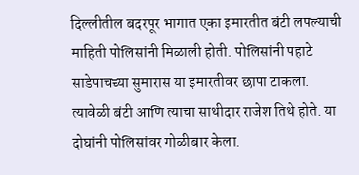दिल्लीतील बदरपूर भागात एका इमारतीत बंटी लपल्याची माहिती पोलिसांनी मिळाली होती. पोलिसांनी पहाटे साडेपाचच्या सुमारास या इमारतीवर छापा टाकला. त्यावेळी बंटी आणि त्याचा साथीदार राजेश तिथे होते. या दोघांनी पोलिसांवर गोळीबार केला.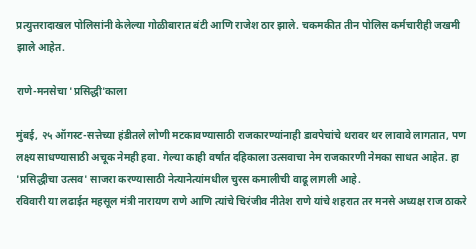प्रत्युत्तरादाखल पोलिसांनी केलेल्या गोळीबारात बंटी आणि राजेश ठार झाले. चकमकीत तीन पोलिस कर्मचारीही जखमी झाले आहेत.

राणे-मनसेचा 'प्रसिद्धी'काला

मुंबई, २५ ऑगस्ट-सत्तेच्या हंडीतले लोणी मटकावण्यासाठी राजकारण्यांनाही डावपेचांचे थरावर थर लावावे लागतात, पण लक्ष्य साधण्यासाठी अचूक नेमही हवा. गेल्या काही वर्षांत दहिकाला उत्सवाचा नेम राजकारणी नेमका साधत आहेत. हा 'प्रसिद्धीचा उत्सव' साजरा करण्यासाठी नेत्यानेत्यांमधील चुरस कमालीची वाढू लागली आहे.
रविवारी या लढाईत महसूल मंत्री नारायण राणे आणि त्यांचे चिरंजीव नीतेश राणे यांचे शहरात तर मनसे अध्यक्ष राज ठाकरे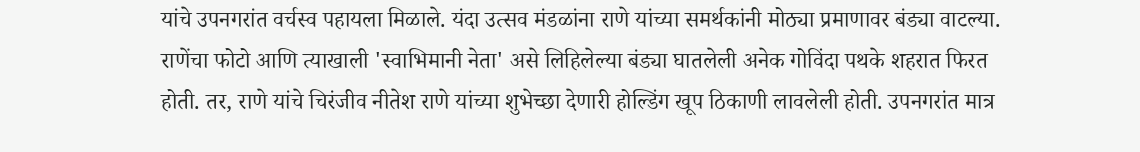यांचे उपनगरांत वर्चस्व पहायला मिळाले. यंदा उत्सव मंडळांना राणे यांच्या समर्थकांनी मोठ्या प्रमाणावर बंड्या वाटल्या. राणेंचा फोटो आणि त्याखाली 'स्वाभिमानी नेता' असे लिहिलेल्या बंड्या घातलेली अनेक गोविंदा पथके शहरात फिरत होती. तर, राणे यांचे चिरंजीव नीतेश राणे यांच्या शुभेच्छा देणारी होल्डिंग खूप ठिकाणी लावलेली होती. उपनगरांत मात्र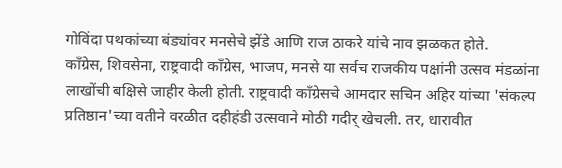गोविंदा पथकांच्या बंड्यांवर मनसेचे झेंडे आणि राज ठाकरे यांचे नाव झळकत होते.
काँग्रेस, शिवसेना, राष्ट्रवादी काँग्रेस, भाजप, मनसे या सर्वच राजकीय पक्षांनी उत्सव मंडळांना लाखोंची बक्षिसे जाहीर केली होती. राष्ट्रवादी काँग्रेसचे आमदार सचिन अहिर यांच्या 'संकल्प प्रतिष्ठान'च्या वतीने वरळीत दहीहंडी उत्सवाने मोठी गदीर् खेचली. तर, धारावीत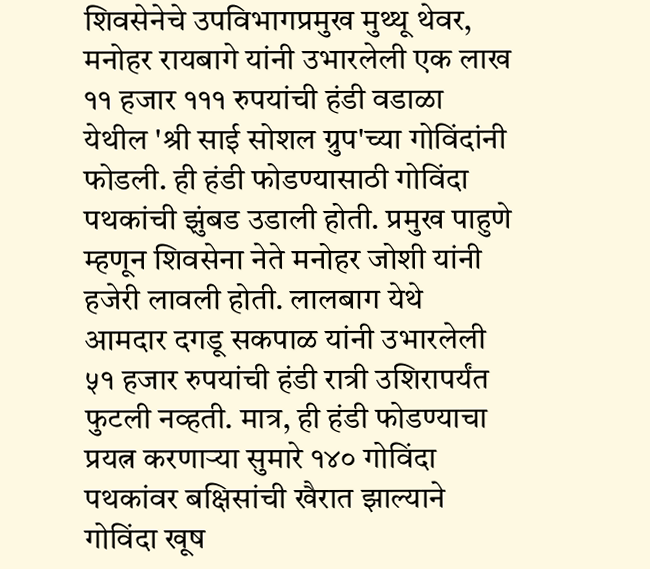शिवसेनेचे उपविभागप्रमुख मुथ्थू थेवर, मनोहर रायबागे यांनी उभारलेली एक लाख ११ हजार १११ रुपयांची हंडी वडाळा येथील 'श्री साई सोशल ग्रुप'च्या गोविंदांनी फोडली. ही हंडी फोडण्यासाठी गोविंदा पथकांची झुंबड उडाली होती. प्रमुख पाहुणे म्हणून शिवसेना नेते मनोहर जोशी यांनी हजेरी लावली होती. लालबाग येथे आमदार दगडू सकपाळ यांनी उभारलेली ५१ हजार रुपयांची हंडी रात्री उशिरापर्यंत फुटली नव्हती. मात्र, ही हंडी फोडण्याचा प्रयत्न करणाऱ्या सुमारे १४० गोविंदा पथकांवर बक्षिसांची खैरात झाल्याने गोविंदा खूष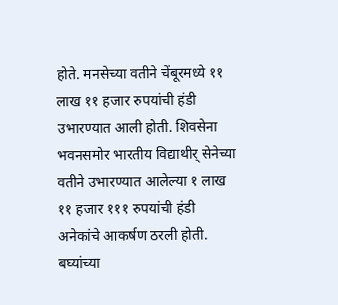होते. मनसेच्या वतीने चेंबूरमध्ये ११ लाख ११ हजार रुपयांची हंडी उभारण्यात आली होती. शिवसेना भवनसमोर भारतीय विद्याथीर् सेनेच्या वतीने उभारण्यात आलेल्या १ लाख ११ हजार १११ रुपयांची हंडी अनेकांचे आकर्षण ठरली होती. बघ्यांच्या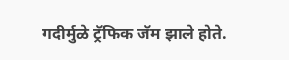गदीर्मुळे ट्रॅफिक जॅम झाले होते.